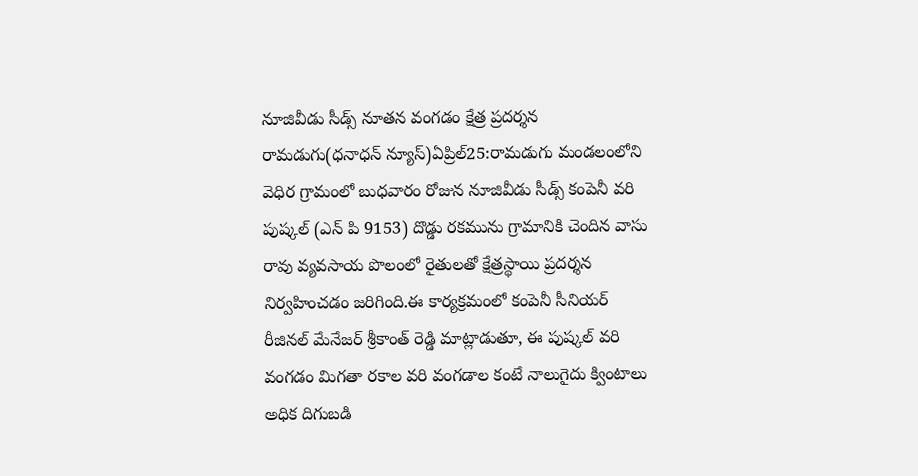నూజివీడు సీడ్స్ నూతన వంగడం క్షేత్ర ప్రదర్శన
రామడుగు(ధనాధన్ న్యూస్)ఏప్రిల్25:రామడుగు మండలంలోని వెధిర గ్రామంలో బుధవారం రోజున నూజివీడు సీడ్స్ కంపెనీ వరి పుష్కల్ (ఎన్ పి 9153) దొడ్డు రకమును గ్రామానికి చెందిన వాసు రావు వ్యవసాయ పొలంలో రైతులతో క్షేత్రస్థాయి ప్రదర్శన నిర్వహించడం జరిగింది.ఈ కార్యక్రమంలో కంపెనీ సీనియర్ రీజినల్ మేనేజర్ శ్రీకాంత్ రెడ్డి మాట్లాడుతూ, ఈ పుష్కల్ వరి వంగడం మిగతా రకాల వరి వంగడాల కంటే నాలుగైదు క్వింటాలు అధిక దిగుబడి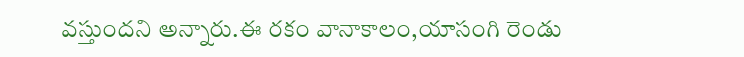వస్తుందని అన్నారు.ఈ రకం వానాకాలం,యాసంగి రెండు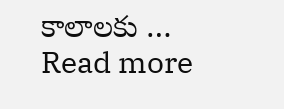కాలాలకు … Read more